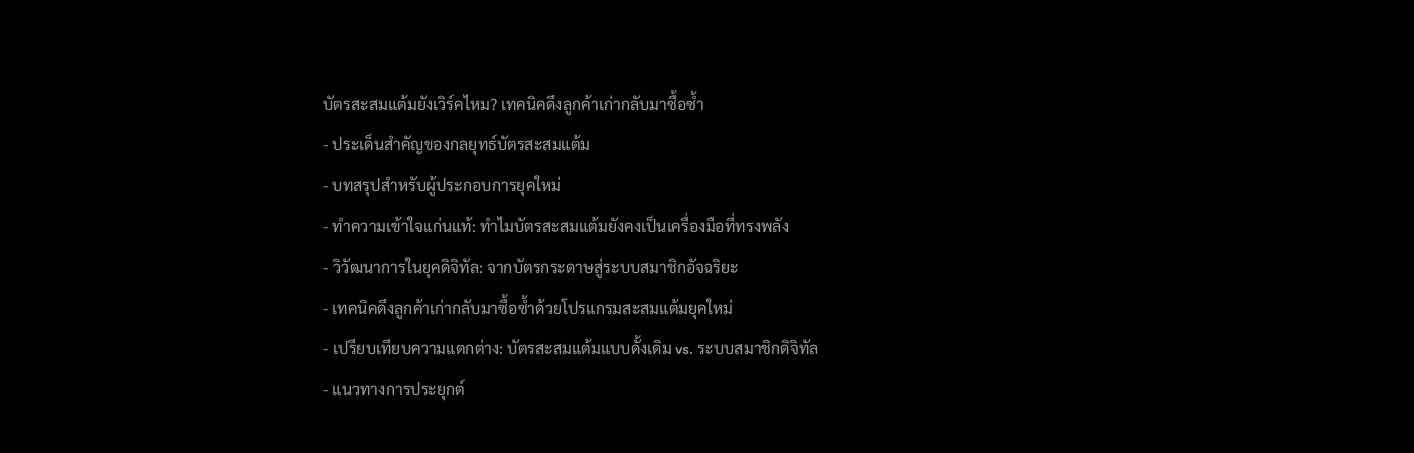บัตรสะสมแต้มยังเวิร์คไหม? เทคนิคดึงลูกค้าเก่ากลับมาซื้อซ้ำ
- ประเด็นสำคัญของกลยุทธ์บัตรสะสมแต้ม
- บทสรุปสำหรับผู้ประกอบการยุคใหม่
- ทำความเข้าใจแก่นแท้: ทำไมบัตรสะสมแต้มยังคงเป็นเครื่องมือที่ทรงพลัง
- วิวัฒนาการในยุคดิจิทัล: จากบัตรกระดาษสู่ระบบสมาชิกอัจฉริยะ
- เทคนิคดึงลูกค้าเก่ากลับมาซื้อซ้ำด้วยโปรแกรมสะสมแต้มยุคใหม่
- เปรียบเทียบความแตกต่าง: บัตรสะสมแต้มแบบดั้งเดิม vs. ระบบสมาชิกดิจิทัล
- แนวทางการประยุกต์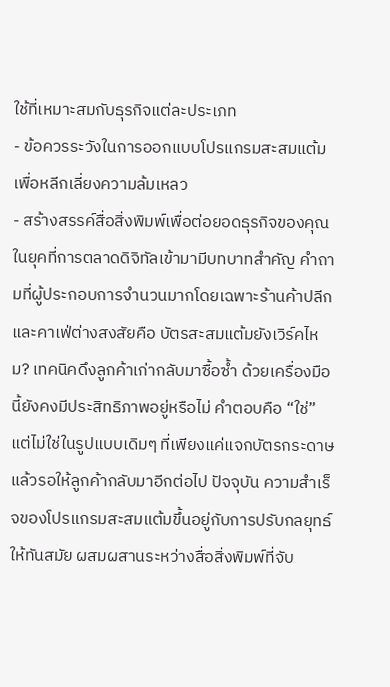ใช้ที่เหมาะสมกับธุรกิจแต่ละประเภท
- ข้อควรระวังในการออกแบบโปรแกรมสะสมแต้มเพื่อหลีกเลี่ยงความล้มเหลว
- สร้างสรรค์สื่อสิ่งพิมพ์เพื่อต่อยอดธุรกิจของคุณ
ในยุคที่การตลาดดิจิทัลเข้ามามีบทบาทสำคัญ คำถามที่ผู้ประกอบการจำนวนมากโดยเฉพาะร้านค้าปลีกและคาเฟ่ต่างสงสัยคือ บัตรสะสมแต้มยังเวิร์คไหม? เทคนิคดึงลูกค้าเก่ากลับมาซื้อซ้ำ ด้วยเครื่องมือนี้ยังคงมีประสิทธิภาพอยู่หรือไม่ คำตอบคือ “ใช่” แต่ไม่ใช่ในรูปแบบเดิมๆ ที่เพียงแค่แจกบัตรกระดาษแล้วรอให้ลูกค้ากลับมาอีกต่อไป ปัจจุบัน ความสำเร็จของโปรแกรมสะสมแต้มขึ้นอยู่กับการปรับกลยุทธ์ให้ทันสมัย ผสมผสานระหว่างสื่อสิ่งพิมพ์ที่จับ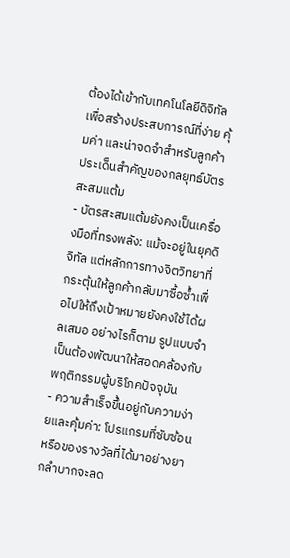ต้องได้เข้ากับเทคโนโลยีดิจิทัล เพื่อสร้างประสบการณ์ที่ง่าย คุ้มค่า และน่าจดจำสำหรับลูกค้า
ประเด็นสำคัญของกลยุทธ์บัตรสะสมแต้ม
- บัตรสะสมแต้มยังคงเป็นเครื่องมือที่ทรงพลัง: แม้จะอยู่ในยุคดิจิทัล แต่หลักการทางจิตวิทยาที่กระตุ้นให้ลูกค้ากลับมาซื้อซ้ำเพื่อไปให้ถึงเป้าหมายยังคงใช้ได้ผลเสมอ อย่างไรก็ตาม รูปแบบจำเป็นต้องพัฒนาให้สอดคล้องกับพฤติกรรมผู้บริโภคปัจจุบัน
- ความสำเร็จขึ้นอยู่กับความง่ายและคุ้มค่า: โปรแกรมที่ซับซ้อนหรือของรางวัลที่ได้มาอย่างยากลำบากจะลด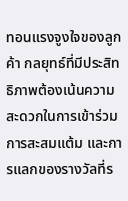ทอนแรงจูงใจของลูกค้า กลยุทธ์ที่มีประสิทธิภาพต้องเน้นความสะดวกในการเข้าร่วม การสะสมแต้ม และการแลกของรางวัลที่ร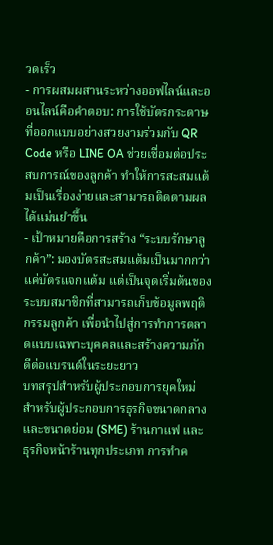วดเร็ว
- การผสมผสานระหว่างออฟไลน์และออนไลน์คือคำตอบ: การใช้บัตรกระดาษที่ออกแบบอย่างสวยงามร่วมกับ QR Code หรือ LINE OA ช่วยเชื่อมต่อประสบการณ์ของลูกค้า ทำให้การสะสมแต้มเป็นเรื่องง่ายและสามารถติดตามผลได้แม่นยำขึ้น
- เป้าหมายคือการสร้าง “ระบบรักษาลูกค้า”: มองบัตรสะสมแต้มเป็นมากกว่าแค่บัตรแจกแต้ม แต่เป็นจุดเริ่มต้นของระบบสมาชิกที่สามารถเก็บข้อมูลพฤติกรรมลูกค้า เพื่อนำไปสู่การทำการตลาดแบบเฉพาะบุคคลและสร้างความภักดีต่อแบรนด์ในระยะยาว
บทสรุปสำหรับผู้ประกอบการยุคใหม่
สำหรับผู้ประกอบการธุรกิจขนาดกลางและขนาดย่อม (SME) ร้านกาแฟ และธุรกิจหน้าร้านทุกประเภท การทำค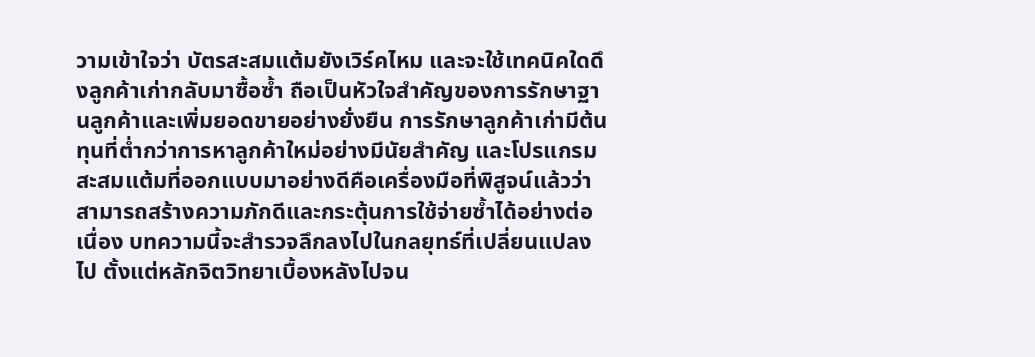วามเข้าใจว่า บัตรสะสมแต้มยังเวิร์คไหม และจะใช้เทคนิคใดดึงลูกค้าเก่ากลับมาซื้อซ้ำ ถือเป็นหัวใจสำคัญของการรักษาฐานลูกค้าและเพิ่มยอดขายอย่างยั่งยืน การรักษาลูกค้าเก่ามีต้นทุนที่ต่ำกว่าการหาลูกค้าใหม่อย่างมีนัยสำคัญ และโปรแกรมสะสมแต้มที่ออกแบบมาอย่างดีคือเครื่องมือที่พิสูจน์แล้วว่าสามารถสร้างความภักดีและกระตุ้นการใช้จ่ายซ้ำได้อย่างต่อเนื่อง บทความนี้จะสำรวจลึกลงไปในกลยุทธ์ที่เปลี่ยนแปลงไป ตั้งแต่หลักจิตวิทยาเบื้องหลังไปจน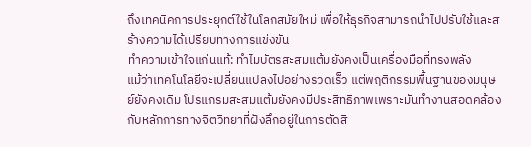ถึงเทคนิคการประยุกต์ใช้ในโลกสมัยใหม่ เพื่อให้ธุรกิจสามารถนำไปปรับใช้และสร้างความได้เปรียบทางการแข่งขัน
ทำความเข้าใจแก่นแท้: ทำไมบัตรสะสมแต้มยังคงเป็นเครื่องมือที่ทรงพลัง
แม้ว่าเทคโนโลยีจะเปลี่ยนแปลงไปอย่างรวดเร็ว แต่พฤติกรรมพื้นฐานของมนุษย์ยังคงเดิม โปรแกรมสะสมแต้มยังคงมีประสิทธิภาพเพราะมันทำงานสอดคล้องกับหลักการทางจิตวิทยาที่ฝังลึกอยู่ในการตัดสิ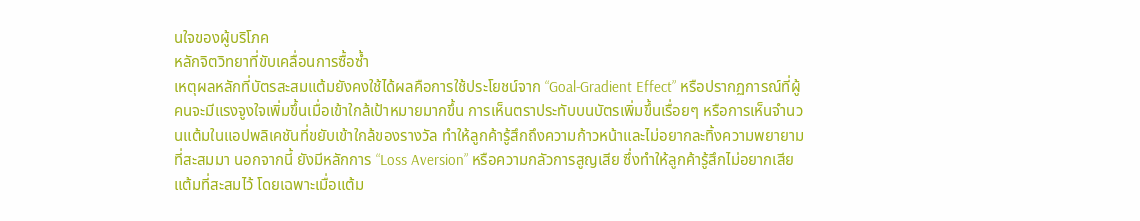นใจของผู้บริโภค
หลักจิตวิทยาที่ขับเคลื่อนการซื้อซ้ำ
เหตุผลหลักที่บัตรสะสมแต้มยังคงใช้ได้ผลคือการใช้ประโยชน์จาก “Goal-Gradient Effect” หรือปรากฏการณ์ที่ผู้คนจะมีแรงจูงใจเพิ่มขึ้นเมื่อเข้าใกล้เป้าหมายมากขึ้น การเห็นตราประทับบนบัตรเพิ่มขึ้นเรื่อยๆ หรือการเห็นจำนวนแต้มในแอปพลิเคชันที่ขยับเข้าใกล้ของรางวัล ทำให้ลูกค้ารู้สึกถึงความก้าวหน้าและไม่อยากละทิ้งความพยายามที่สะสมมา นอกจากนี้ ยังมีหลักการ “Loss Aversion” หรือความกลัวการสูญเสีย ซึ่งทำให้ลูกค้ารู้สึกไม่อยากเสียแต้มที่สะสมไว้ โดยเฉพาะเมื่อแต้ม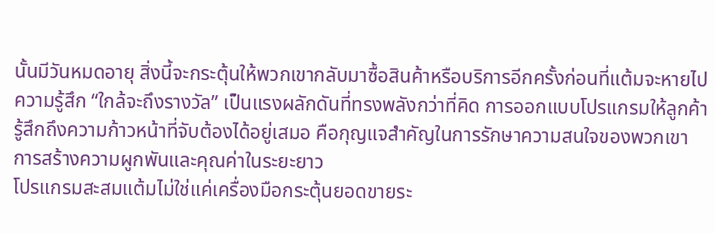นั้นมีวันหมดอายุ สิ่งนี้จะกระตุ้นให้พวกเขากลับมาซื้อสินค้าหรือบริการอีกครั้งก่อนที่แต้มจะหายไป
ความรู้สึก “ใกล้จะถึงรางวัล” เป็นแรงผลักดันที่ทรงพลังกว่าที่คิด การออกแบบโปรแกรมให้ลูกค้ารู้สึกถึงความก้าวหน้าที่จับต้องได้อยู่เสมอ คือกุญแจสำคัญในการรักษาความสนใจของพวกเขา
การสร้างความผูกพันและคุณค่าในระยะยาว
โปรแกรมสะสมแต้มไม่ใช่แค่เครื่องมือกระตุ้นยอดขายระ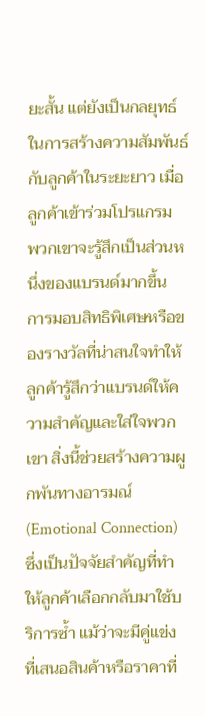ยะสั้น แต่ยังเป็นกลยุทธ์ในการสร้างความสัมพันธ์กับลูกค้าในระยะยาว เมื่อลูกค้าเข้าร่วมโปรแกรม พวกเขาจะรู้สึกเป็นส่วนหนึ่งของแบรนด์มากขึ้น การมอบสิทธิพิเศษหรือของรางวัลที่น่าสนใจทำให้ลูกค้ารู้สึกว่าแบรนด์ให้ความสำคัญและใส่ใจพวกเขา สิ่งนี้ช่วยสร้างความผูกพันทางอารมณ์ (Emotional Connection) ซึ่งเป็นปัจจัยสำคัญที่ทำให้ลูกค้าเลือกกลับมาใช้บริการซ้ำ แม้ว่าจะมีคู่แข่งที่เสนอสินค้าหรือราคาที่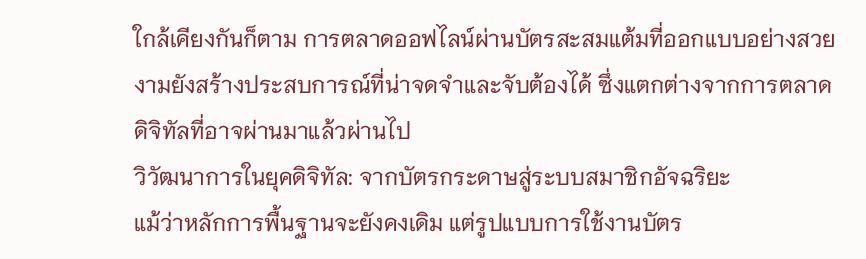ใกล้เคียงกันก็ตาม การตลาดออฟไลน์ผ่านบัตรสะสมแต้มที่ออกแบบอย่างสวยงามยังสร้างประสบการณ์ที่น่าจดจำและจับต้องได้ ซึ่งแตกต่างจากการตลาดดิจิทัลที่อาจผ่านมาแล้วผ่านไป
วิวัฒนาการในยุคดิจิทัล: จากบัตรกระดาษสู่ระบบสมาชิกอัจฉริยะ
แม้ว่าหลักการพื้นฐานจะยังคงเดิม แต่รูปแบบการใช้งานบัตร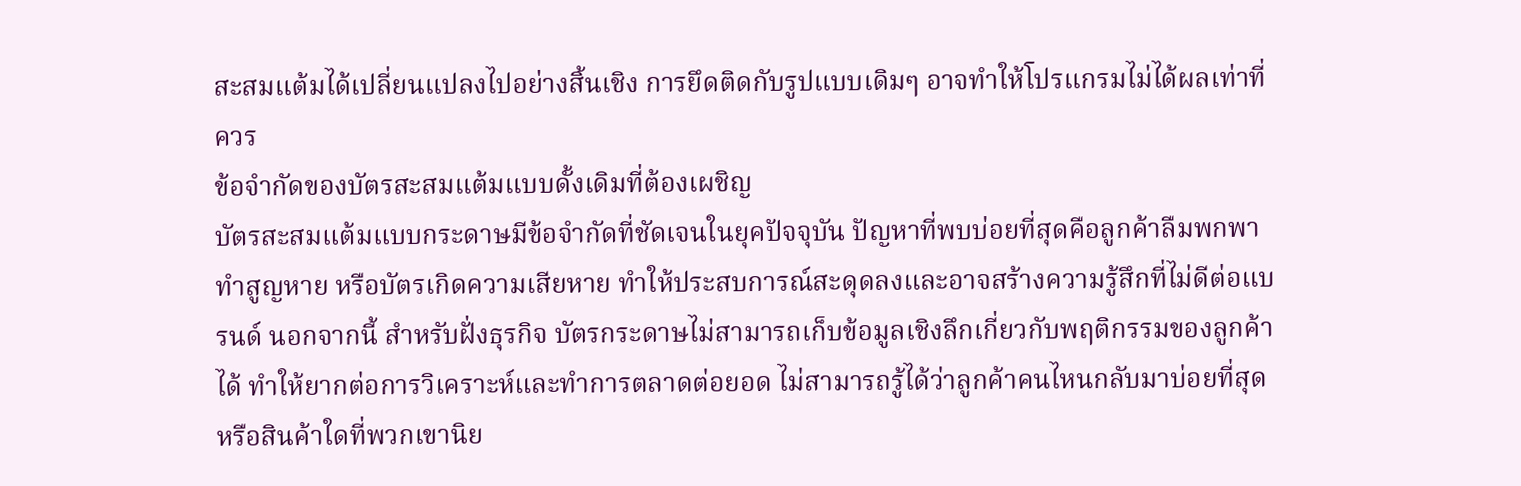สะสมแต้มได้เปลี่ยนแปลงไปอย่างสิ้นเชิง การยึดติดกับรูปแบบเดิมๆ อาจทำให้โปรแกรมไม่ได้ผลเท่าที่ควร
ข้อจำกัดของบัตรสะสมแต้มแบบดั้งเดิมที่ต้องเผชิญ
บัตรสะสมแต้มแบบกระดาษมีข้อจำกัดที่ชัดเจนในยุคปัจจุบัน ปัญหาที่พบบ่อยที่สุดคือลูกค้าลืมพกพา ทำสูญหาย หรือบัตรเกิดความเสียหาย ทำให้ประสบการณ์สะดุดลงและอาจสร้างความรู้สึกที่ไม่ดีต่อแบรนด์ นอกจากนี้ สำหรับฝั่งธุรกิจ บัตรกระดาษไม่สามารถเก็บข้อมูลเชิงลึกเกี่ยวกับพฤติกรรมของลูกค้าได้ ทำให้ยากต่อการวิเคราะห์และทำการตลาดต่อยอด ไม่สามารถรู้ได้ว่าลูกค้าคนไหนกลับมาบ่อยที่สุด หรือสินค้าใดที่พวกเขานิย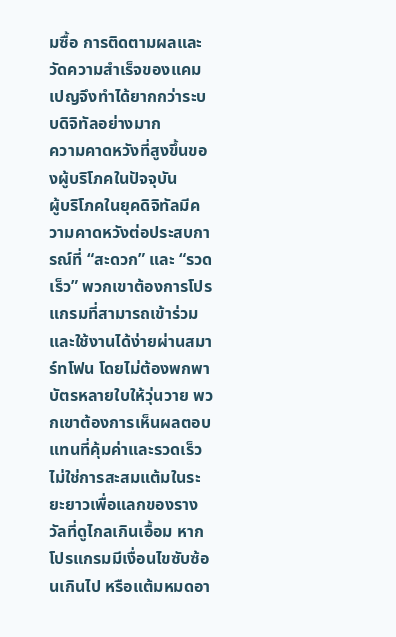มซื้อ การติดตามผลและวัดความสำเร็จของแคมเปญจึงทำได้ยากกว่าระบบดิจิทัลอย่างมาก
ความคาดหวังที่สูงขึ้นของผู้บริโภคในปัจจุบัน
ผู้บริโภคในยุคดิจิทัลมีความคาดหวังต่อประสบการณ์ที่ “สะดวก” และ “รวดเร็ว” พวกเขาต้องการโปรแกรมที่สามารถเข้าร่วมและใช้งานได้ง่ายผ่านสมาร์ทโฟน โดยไม่ต้องพกพาบัตรหลายใบให้วุ่นวาย พวกเขาต้องการเห็นผลตอบแทนที่คุ้มค่าและรวดเร็ว ไม่ใช่การสะสมแต้มในระยะยาวเพื่อแลกของรางวัลที่ดูไกลเกินเอื้อม หากโปรแกรมมีเงื่อนไขซับซ้อนเกินไป หรือแต้มหมดอา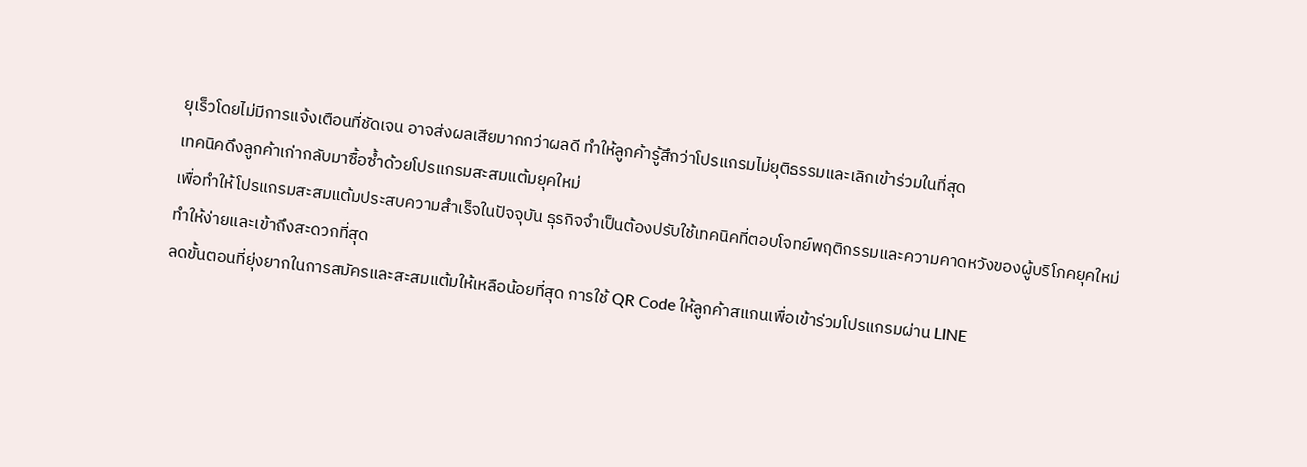ยุเร็วโดยไม่มีการแจ้งเตือนที่ชัดเจน อาจส่งผลเสียมากกว่าผลดี ทำให้ลูกค้ารู้สึกว่าโปรแกรมไม่ยุติธรรมและเลิกเข้าร่วมในที่สุด
เทคนิคดึงลูกค้าเก่ากลับมาซื้อซ้ำด้วยโปรแกรมสะสมแต้มยุคใหม่
เพื่อทำให้โปรแกรมสะสมแต้มประสบความสำเร็จในปัจจุบัน ธุรกิจจำเป็นต้องปรับใช้เทคนิคที่ตอบโจทย์พฤติกรรมและความคาดหวังของผู้บริโภคยุคใหม่
ทำให้ง่ายและเข้าถึงสะดวกที่สุด
ลดขั้นตอนที่ยุ่งยากในการสมัครและสะสมแต้มให้เหลือน้อยที่สุด การใช้ QR Code ให้ลูกค้าสแกนเพื่อเข้าร่วมโปรแกรมผ่าน LINE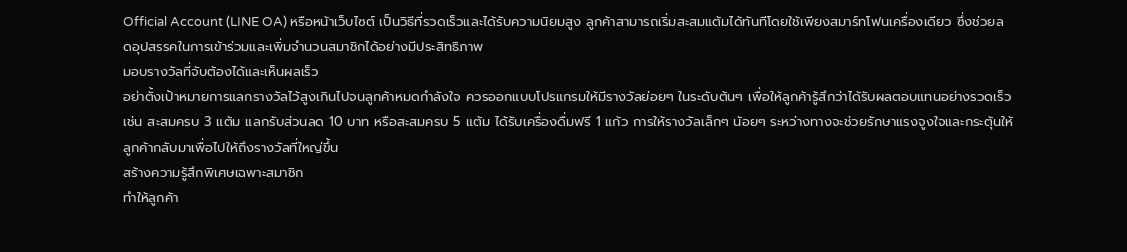Official Account (LINE OA) หรือหน้าเว็บไซต์ เป็นวิธีที่รวดเร็วและได้รับความนิยมสูง ลูกค้าสามารถเริ่มสะสมแต้มได้ทันทีโดยใช้เพียงสมาร์ทโฟนเครื่องเดียว ซึ่งช่วยลดอุปสรรคในการเข้าร่วมและเพิ่มจำนวนสมาชิกได้อย่างมีประสิทธิภาพ
มอบรางวัลที่จับต้องได้และเห็นผลเร็ว
อย่าตั้งเป้าหมายการแลกรางวัลไว้สูงเกินไปจนลูกค้าหมดกำลังใจ ควรออกแบบโปรแกรมให้มีรางวัลย่อยๆ ในระดับต้นๆ เพื่อให้ลูกค้ารู้สึกว่าได้รับผลตอบแทนอย่างรวดเร็ว เช่น สะสมครบ 3 แต้ม แลกรับส่วนลด 10 บาท หรือสะสมครบ 5 แต้ม ได้รับเครื่องดื่มฟรี 1 แก้ว การให้รางวัลเล็กๆ น้อยๆ ระหว่างทางจะช่วยรักษาแรงจูงใจและกระตุ้นให้ลูกค้ากลับมาเพื่อไปให้ถึงรางวัลที่ใหญ่ขึ้น
สร้างความรู้สึกพิเศษเฉพาะสมาชิก
ทำให้ลูกค้า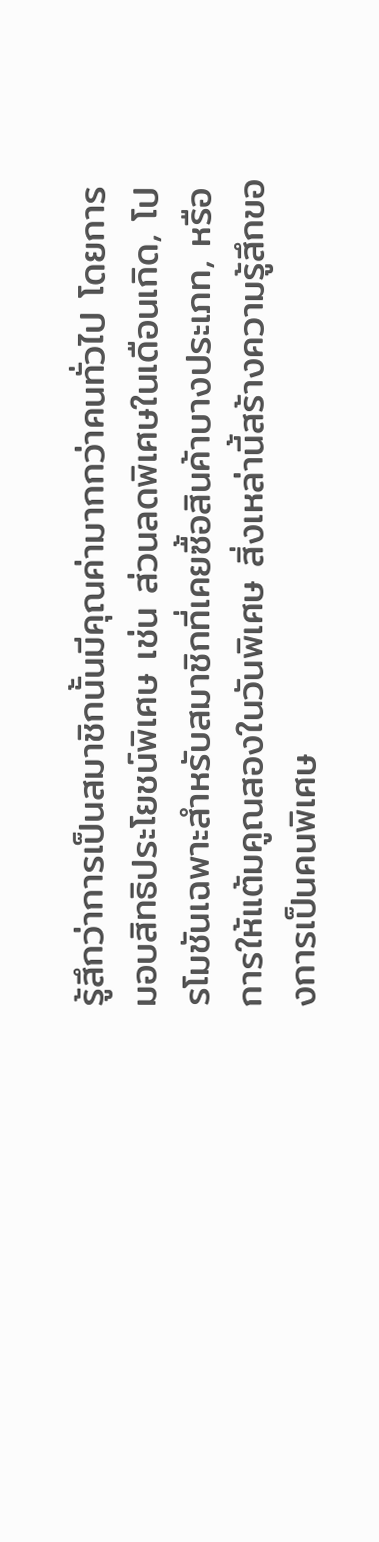รู้สึกว่าการเป็นสมาชิกนั้นมีคุณค่ามากกว่าคนทั่วไป โดยการมอบสิทธิประโยชน์พิเศษ เช่น ส่วนลดพิเศษในเดือนเกิด, โปรโมชันเฉพาะสำหรับสมาชิกที่เคยซื้อสินค้าบางประเภท, หรือการให้แต้มคูณสองในวันพิเศษ สิ่งเหล่านี้สร้างความรู้สึกของการเป็นคนพิเศษ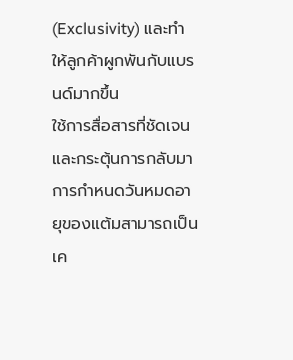(Exclusivity) และทำให้ลูกค้าผูกพันกับแบรนด์มากขึ้น
ใช้การสื่อสารที่ชัดเจนและกระตุ้นการกลับมา
การกำหนดวันหมดอายุของแต้มสามารถเป็นเค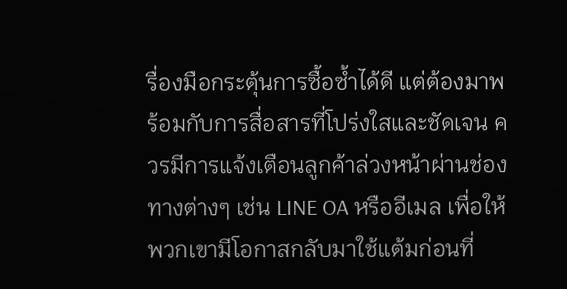รื่องมือกระตุ้นการซื้อซ้ำได้ดี แต่ต้องมาพร้อมกับการสื่อสารที่โปร่งใสและชัดเจน ควรมีการแจ้งเตือนลูกค้าล่วงหน้าผ่านช่องทางต่างๆ เช่น LINE OA หรืออีเมล เพื่อให้พวกเขามีโอกาสกลับมาใช้แต้มก่อนที่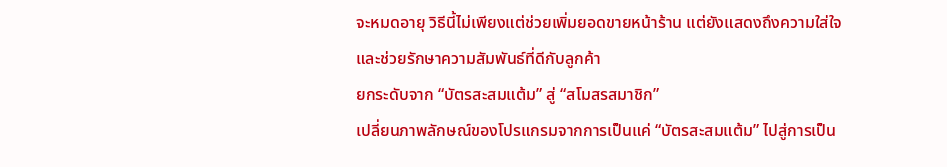จะหมดอายุ วิธีนี้ไม่เพียงแต่ช่วยเพิ่มยอดขายหน้าร้าน แต่ยังแสดงถึงความใส่ใจและช่วยรักษาความสัมพันธ์ที่ดีกับลูกค้า
ยกระดับจาก “บัตรสะสมแต้ม” สู่ “สโมสรสมาชิก”
เปลี่ยนภาพลักษณ์ของโปรแกรมจากการเป็นแค่ “บัตรสะสมแต้ม” ไปสู่การเป็น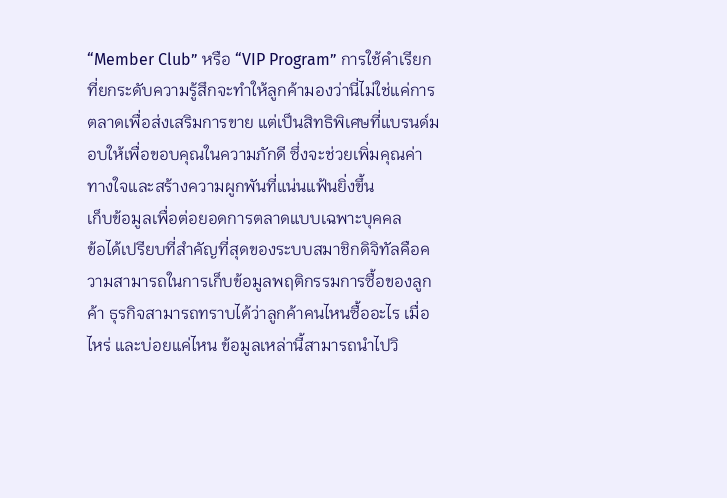“Member Club” หรือ “VIP Program” การใช้คำเรียกที่ยกระดับความรู้สึกจะทำให้ลูกค้ามองว่านี่ไม่ใช่แค่การตลาดเพื่อส่งเสริมการขาย แต่เป็นสิทธิพิเศษที่แบรนด์มอบให้เพื่อขอบคุณในความภักดี ซึ่งจะช่วยเพิ่มคุณค่าทางใจและสร้างความผูกพันที่แน่นแฟ้นยิ่งขึ้น
เก็บข้อมูลเพื่อต่อยอดการตลาดแบบเฉพาะบุคคล
ข้อได้เปรียบที่สำคัญที่สุดของระบบสมาชิกดิจิทัลคือความสามารถในการเก็บข้อมูลพฤติกรรมการซื้อของลูกค้า ธุรกิจสามารถทราบได้ว่าลูกค้าคนไหนซื้ออะไร เมื่อไหร่ และบ่อยแค่ไหน ข้อมูลเหล่านี้สามารถนำไปวิ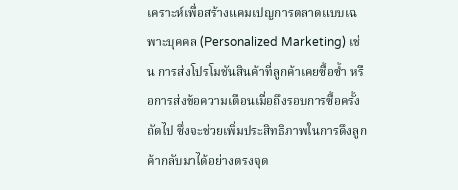เคราะห์เพื่อสร้างแคมเปญการตลาดแบบเฉพาะบุคคล (Personalized Marketing) เช่น การส่งโปรโมชันสินค้าที่ลูกค้าเคยซื้อซ้ำ หรือการส่งข้อความเตือนเมื่อถึงรอบการซื้อครั้งถัดไป ซึ่งจะช่วยเพิ่มประสิทธิภาพในการดึงลูกค้ากลับมาได้อย่างตรงจุด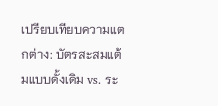เปรียบเทียบความแตกต่าง: บัตรสะสมแต้มแบบดั้งเดิม vs. ระ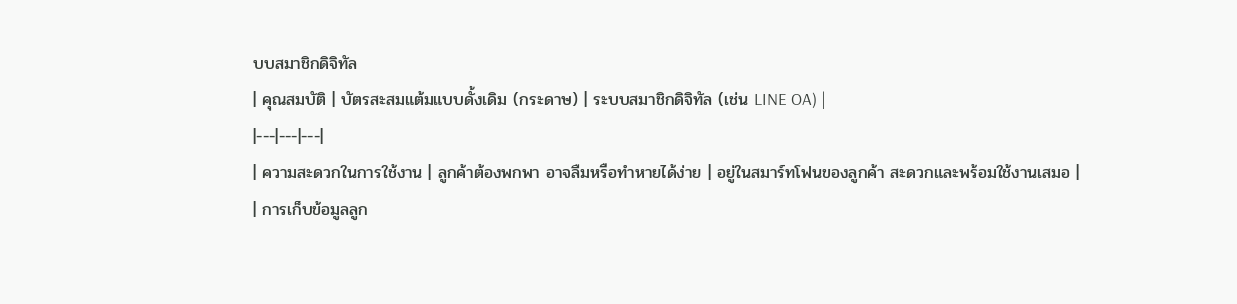บบสมาชิกดิจิทัล
| คุณสมบัติ | บัตรสะสมแต้มแบบดั้งเดิม (กระดาษ) | ระบบสมาชิกดิจิทัล (เช่น LINE OA) |
|---|---|---|
| ความสะดวกในการใช้งาน | ลูกค้าต้องพกพา อาจลืมหรือทำหายได้ง่าย | อยู่ในสมาร์ทโฟนของลูกค้า สะดวกและพร้อมใช้งานเสมอ |
| การเก็บข้อมูลลูก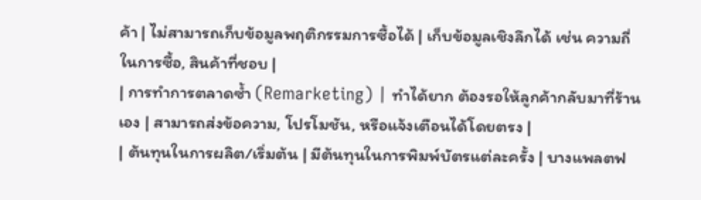ค้า | ไม่สามารถเก็บข้อมูลพฤติกรรมการซื้อได้ | เก็บข้อมูลเชิงลึกได้ เช่น ความถี่ในการซื้อ, สินค้าที่ชอบ |
| การทำการตลาดซ้ำ (Remarketing) | ทำได้ยาก ต้องรอให้ลูกค้ากลับมาที่ร้านเอง | สามารถส่งข้อความ, โปรโมชัน, หรือแจ้งเตือนได้โดยตรง |
| ต้นทุนในการผลิต/เริ่มต้น | มีต้นทุนในการพิมพ์บัตรแต่ละครั้ง | บางแพลตฟ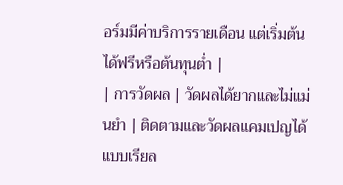อร์มมีค่าบริการรายเดือน แต่เริ่มต้นได้ฟรีหรือต้นทุนต่ำ |
| การวัดผล | วัดผลได้ยากและไม่แม่นยำ | ติดตามและวัดผลแคมเปญได้แบบเรียล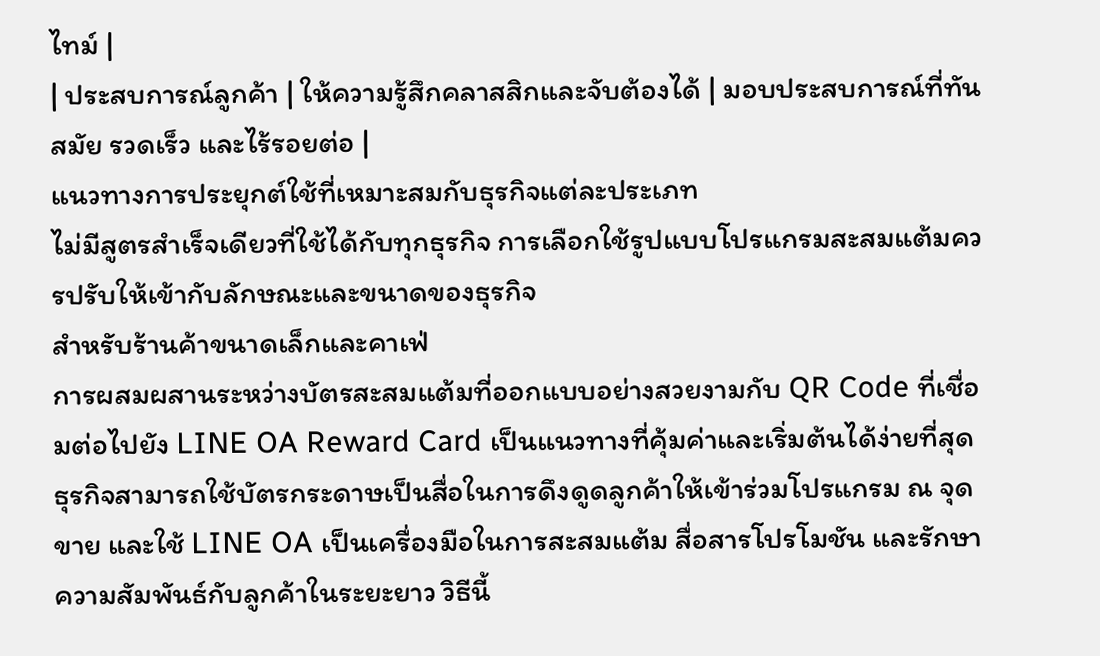ไทม์ |
| ประสบการณ์ลูกค้า | ให้ความรู้สึกคลาสสิกและจับต้องได้ | มอบประสบการณ์ที่ทันสมัย รวดเร็ว และไร้รอยต่อ |
แนวทางการประยุกต์ใช้ที่เหมาะสมกับธุรกิจแต่ละประเภท
ไม่มีสูตรสำเร็จเดียวที่ใช้ได้กับทุกธุรกิจ การเลือกใช้รูปแบบโปรแกรมสะสมแต้มควรปรับให้เข้ากับลักษณะและขนาดของธุรกิจ
สำหรับร้านค้าขนาดเล็กและคาเฟ่
การผสมผสานระหว่างบัตรสะสมแต้มที่ออกแบบอย่างสวยงามกับ QR Code ที่เชื่อมต่อไปยัง LINE OA Reward Card เป็นแนวทางที่คุ้มค่าและเริ่มต้นได้ง่ายที่สุด ธุรกิจสามารถใช้บัตรกระดาษเป็นสื่อในการดึงดูดลูกค้าให้เข้าร่วมโปรแกรม ณ จุดขาย และใช้ LINE OA เป็นเครื่องมือในการสะสมแต้ม สื่อสารโปรโมชัน และรักษาความสัมพันธ์กับลูกค้าในระยะยาว วิธีนี้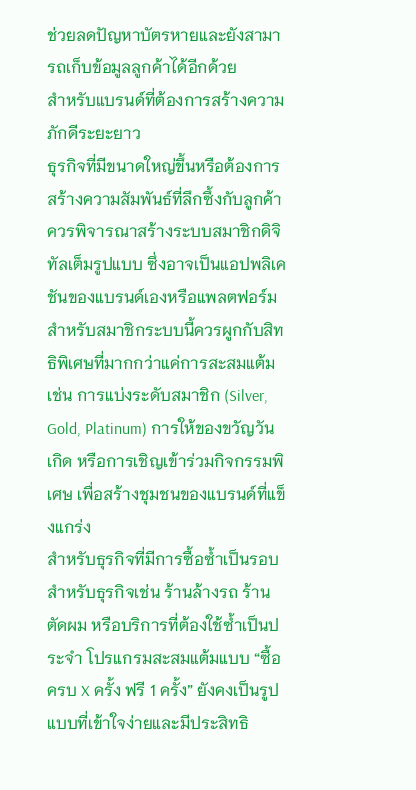ช่วยลดปัญหาบัตรหายและยังสามารถเก็บข้อมูลลูกค้าได้อีกด้วย
สำหรับแบรนด์ที่ต้องการสร้างความภักดีระยะยาว
ธุรกิจที่มีขนาดใหญ่ขึ้นหรือต้องการสร้างความสัมพันธ์ที่ลึกซึ้งกับลูกค้า ควรพิจารณาสร้างระบบสมาชิกดิจิทัลเต็มรูปแบบ ซึ่งอาจเป็นแอปพลิเคชันของแบรนด์เองหรือแพลตฟอร์มสำหรับสมาชิกระบบนี้ควรผูกกับสิทธิพิเศษที่มากกว่าแค่การสะสมแต้ม เช่น การแบ่งระดับสมาชิก (Silver, Gold, Platinum) การให้ของขวัญวันเกิด หรือการเชิญเข้าร่วมกิจกรรมพิเศษ เพื่อสร้างชุมชนของแบรนด์ที่แข็งแกร่ง
สำหรับธุรกิจที่มีการซื้อซ้ำเป็นรอบ
สำหรับธุรกิจเช่น ร้านล้างรถ ร้านตัดผม หรือบริการที่ต้องใช้ซ้ำเป็นประจำ โปรแกรมสะสมแต้มแบบ “ซื้อครบ X ครั้ง ฟรี 1 ครั้ง” ยังคงเป็นรูปแบบที่เข้าใจง่ายและมีประสิทธิ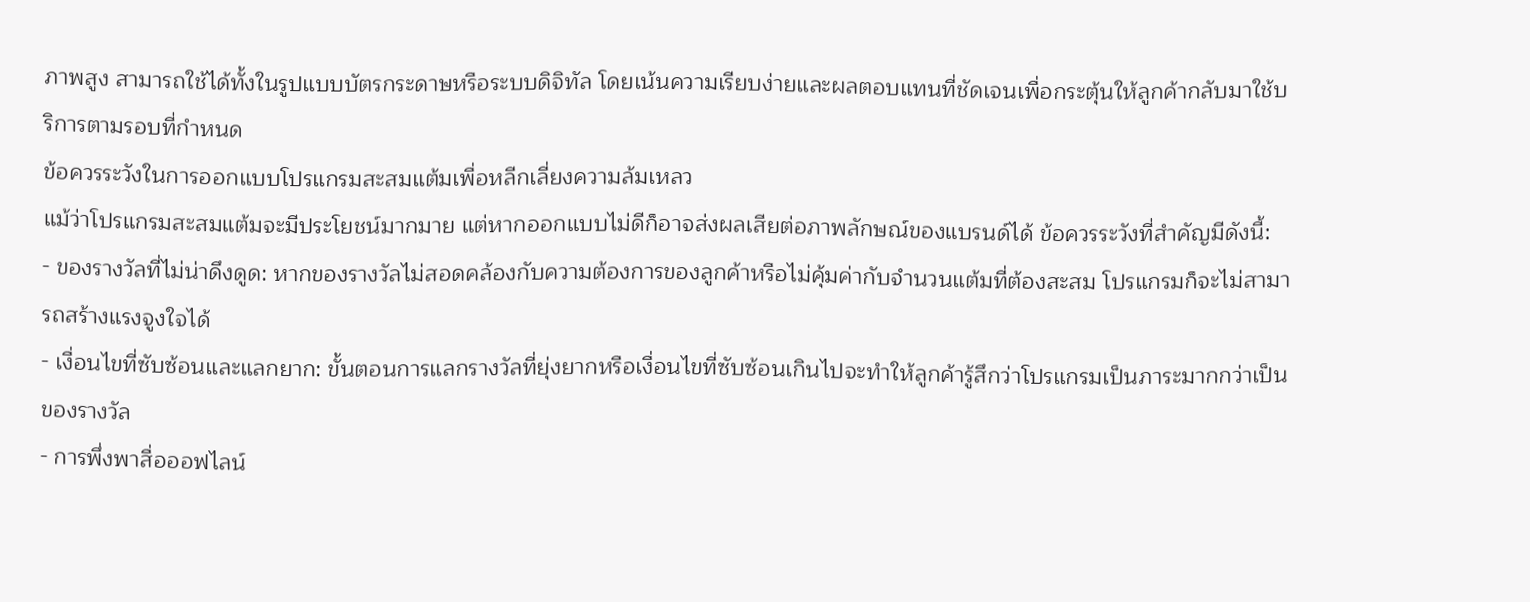ภาพสูง สามารถใช้ได้ทั้งในรูปแบบบัตรกระดาษหรือระบบดิจิทัล โดยเน้นความเรียบง่ายและผลตอบแทนที่ชัดเจนเพื่อกระตุ้นให้ลูกค้ากลับมาใช้บริการตามรอบที่กำหนด
ข้อควรระวังในการออกแบบโปรแกรมสะสมแต้มเพื่อหลีกเลี่ยงความล้มเหลว
แม้ว่าโปรแกรมสะสมแต้มจะมีประโยชน์มากมาย แต่หากออกแบบไม่ดีก็อาจส่งผลเสียต่อภาพลักษณ์ของแบรนด์ได้ ข้อควรระวังที่สำคัญมีดังนี้:
- ของรางวัลที่ไม่น่าดึงดูด: หากของรางวัลไม่สอดคล้องกับความต้องการของลูกค้าหรือไม่คุ้มค่ากับจำนวนแต้มที่ต้องสะสม โปรแกรมก็จะไม่สามารถสร้างแรงจูงใจได้
- เงื่อนไขที่ซับซ้อนและแลกยาก: ขั้นตอนการแลกรางวัลที่ยุ่งยากหรือเงื่อนไขที่ซับซ้อนเกินไปจะทำให้ลูกค้ารู้สึกว่าโปรแกรมเป็นภาระมากกว่าเป็นของรางวัล
- การพึ่งพาสื่อออฟไลน์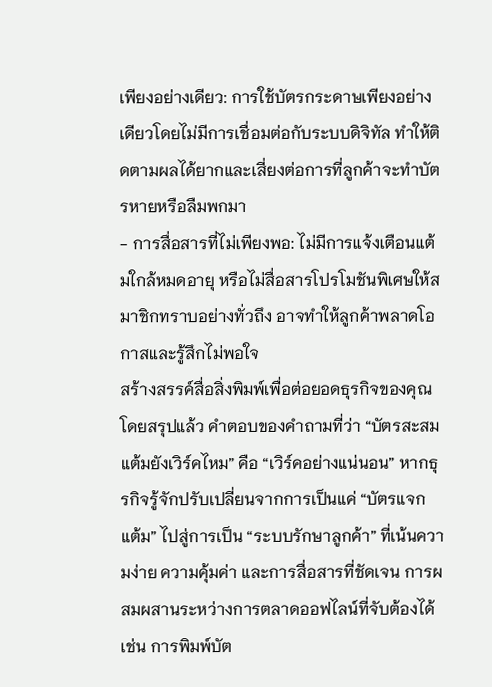เพียงอย่างเดียว: การใช้บัตรกระดาษเพียงอย่างเดียวโดยไม่มีการเชื่อมต่อกับระบบดิจิทัล ทำให้ติดตามผลได้ยากและเสี่ยงต่อการที่ลูกค้าจะทำบัตรหายหรือลืมพกมา
- การสื่อสารที่ไม่เพียงพอ: ไม่มีการแจ้งเตือนแต้มใกล้หมดอายุ หรือไม่สื่อสารโปรโมชันพิเศษให้สมาชิกทราบอย่างทั่วถึง อาจทำให้ลูกค้าพลาดโอกาสและรู้สึกไม่พอใจ
สร้างสรรค์สื่อสิ่งพิมพ์เพื่อต่อยอดธุรกิจของคุณ
โดยสรุปแล้ว คำตอบของคำถามที่ว่า “บัตรสะสมแต้มยังเวิร์คไหม” คือ “เวิร์คอย่างแน่นอน” หากธุรกิจรู้จักปรับเปลี่ยนจากการเป็นแค่ “บัตรแจกแต้ม” ไปสู่การเป็น “ระบบรักษาลูกค้า” ที่เน้นความง่าย ความคุ้มค่า และการสื่อสารที่ชัดเจน การผสมผสานระหว่างการตลาดออฟไลน์ที่จับต้องได้ เช่น การพิมพ์บัต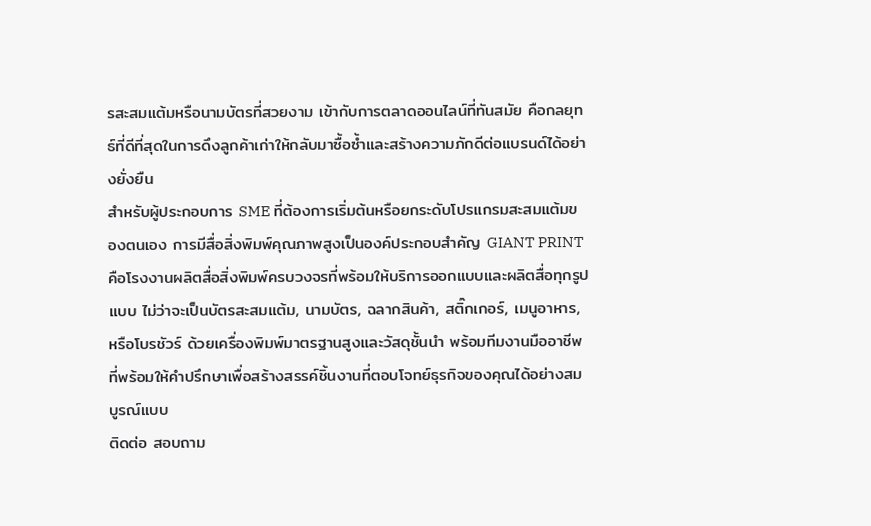รสะสมแต้มหรือนามบัตรที่สวยงาม เข้ากับการตลาดออนไลน์ที่ทันสมัย คือกลยุทธ์ที่ดีที่สุดในการดึงลูกค้าเก่าให้กลับมาซื้อซ้ำและสร้างความภักดีต่อแบรนด์ได้อย่างยั่งยืน
สำหรับผู้ประกอบการ SME ที่ต้องการเริ่มต้นหรือยกระดับโปรแกรมสะสมแต้มของตนเอง การมีสื่อสิ่งพิมพ์คุณภาพสูงเป็นองค์ประกอบสำคัญ GIANT PRINT คือโรงงานผลิตสื่อสิ่งพิมพ์ครบวงจรที่พร้อมให้บริการออกแบบและผลิตสื่อทุกรูปแบบ ไม่ว่าจะเป็นบัตรสะสมแต้ม, นามบัตร, ฉลากสินค้า, สติ๊กเกอร์, เมนูอาหาร, หรือโบรชัวร์ ด้วยเครื่องพิมพ์มาตรฐานสูงและวัสดุชั้นนำ พร้อมทีมงานมืออาชีพที่พร้อมให้คำปรึกษาเพื่อสร้างสรรค์ชิ้นงานที่ตอบโจทย์ธุรกิจของคุณได้อย่างสมบูรณ์แบบ
ติดต่อ สอบถาม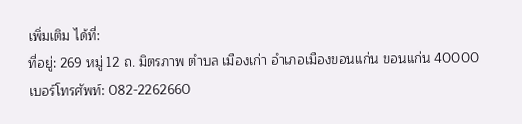เพิ่มเติม ได้ที่:
ที่อยู่: 269 หมู่ 12 ถ. มิตรภาพ ตำบล เมืองเก่า อำเภอเมืองขอนแก่น ขอนแก่น 40000
เบอร์โทรศัพท์: 082-2262660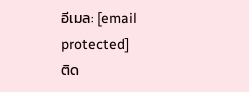อีเมล: [email protected]
ติด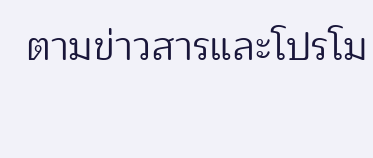ตามข่าวสารและโปรโม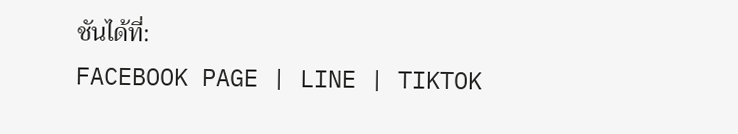ชันได้ที่:
FACEBOOK PAGE | LINE | TIKTOK